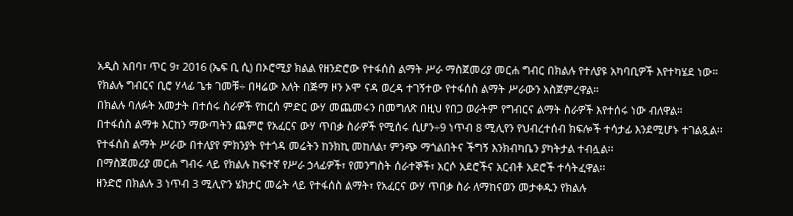አዲስ አበባ፣ ጥር 9፣ 2016 (ኤፍ ቢ ሲ) በኦሮሚያ ክልል የዘንድሮው የተፋሰስ ልማት ሥራ ማስጀመሪያ መርሐ ግብር በክልሉ የተለያዩ አካባቢዎች እየተካሄደ ነው።
የክልሉ ግብርና ቢሮ ሃላፊ ጌቱ ገመቹ÷ በዛሬው እለት በጅማ ዞን ኦሞ ናዳ ወረዳ ተገኝተው የተፋሰስ ልማት ሥራውን አስጀምረዋል።
በክልሉ ባለፉት አመታት በተሰሩ ስራዎች የከርሰ ምድር ውሃ መጨመሩን በመግለጽ በዚህ የበጋ ወራትም የግብርና ልማት ስራዎች እየተሰሩ ነው ብለዋል።
በተፋሰስ ልማቱ እርከን ማውጣትን ጨምሮ የአፈርና ውሃ ጥበቃ ስራዎች የሚሰሩ ሲሆን÷9 ነጥብ 8 ሚሊየን የህብረተሰብ ክፍሎች ተሳታፊ እንደሚሆኑ ተገልጿል፡፡
የተፋሰስ ልማት ሥራው በተለያየ ምክንያት የተጎዳ መሬትን ከንክኪ መከለል፣ ምንጭ ማጎልበትና ችግኝ እንክብካቤን ያካትታል ተብሏል፡፡
በማስጀመሪያ መርሐ ግብሩ ላይ የክልሉ ከፍተኛ የሥራ ኃላፊዎች፣ የመንግስት ሰራተኞች፣ አርሶ አደሮችና አርብቶ አደሮች ተሳትፈዋል፡፡
ዘንድሮ በክልሉ 3 ነጥብ 3 ሚሊዮን ሄክታር መሬት ላይ የተፋሰስ ልማት፣ የአፈርና ውሃ ጥበቃ ስራ ለማከናወን መታቀዱን የክልሉ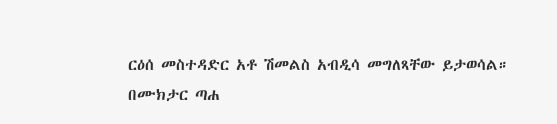ርዕሰ መስተዳድር አቶ ሽመልስ አብዲሳ መግለጻቸው ይታወሳል።
በሙክታር ጣሐ